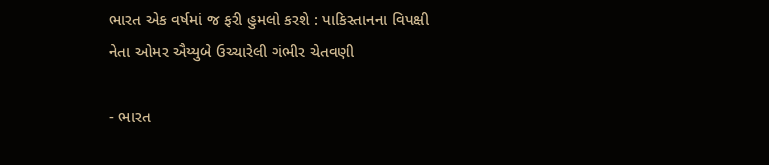ભારત એક વર્ષમાં જ ફરી હુમલો કરશે : પાકિસ્તાનના વિપક્ષી નેતા ઓમર ઐય્યુબે ઉચ્ચારેલી ગંભીર ચેતવણી

- ભારત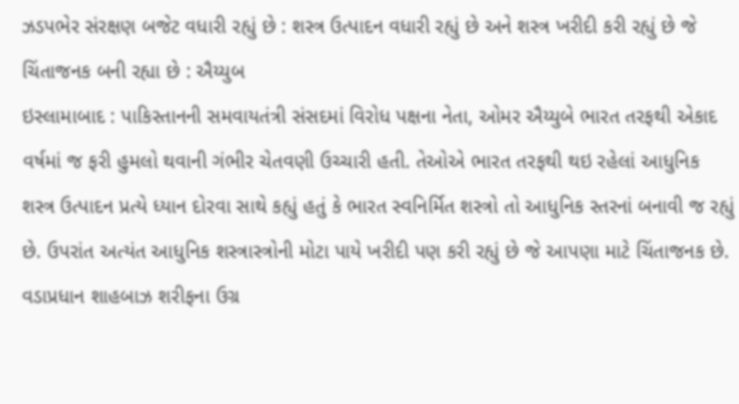ઝડપભેર સંરક્ષણ બજેટ વધારી રહ્યું છે : શસ્ત્ર ઉત્પાદન વધારી રહ્યું છે અને શસ્ત્ર ખરીદી કરી રહ્યું છે જે ચિંતાજનક બની રહ્યા છે : ઐય્યુબ
ઇસ્લામાબાદ : પાકિસ્તાનની સમવાયતંત્રી સંસદમાં વિરોધ પક્ષના નેતા, ઓમર ઐય્યુબે ભારત તરફથી એકાદ વર્ષમાં જ ફરી હુમલો થવાની ગંભીર ચેતવણી ઉચ્ચારી હતી. તેઓએ ભારત તરફથી થઇ રહેલાં આધુનિક શસ્ત્ર ઉત્પાદન પ્રત્યે ધ્યાન દોરવા સાથે કહ્યું હતું કે ભારત સ્વનિર્મિત શસ્ત્રો તો આધુનિક સ્તરનાં બનાવી જ રહ્યું છે. ઉપરાંત અત્યંત આધુનિક શસ્ત્રાસ્ત્રોની મોટા પાયે ખરીદી પણ કરી રહ્યું છે જે આપણા માટે ચિંતાજનક છે.
વડાપ્રધાન શાહબાઝ શરીફના ઉગ્ર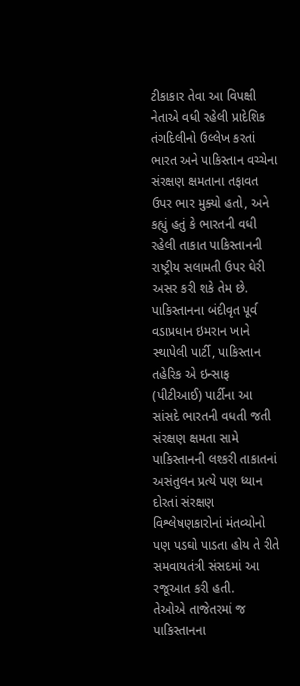ટીકાકાર તેવા આ વિપક્ષી નેતાએ વધી રહેલી પ્રાદેશિક તંગદિલીનો ઉલ્લેખ કરતાં ભારત અને પાકિસ્તાન વચ્ચેના સંરક્ષણ ક્ષમતાના તફાવત ઉપર ભાર મુક્યો હતો, અને કહ્યું હતું કે ભારતની વધી રહેલી તાકાત પાકિસ્તાનની રાષ્ટ્રીય સલામતી ઉપર ઘેરી અસર કરી શકે તેમ છે.
પાકિસ્તાનના બંદીવૃત પૂર્વ વડાપ્રધાન ઇમરાન ખાને સ્થાપેલી પાર્ટી, પાકિસ્તાન તહેરિક એ ઇન્સાફ (પીટીઆઈ) પાર્ટીના આ સાંસદે ભારતની વધતી જતી સંરક્ષણ ક્ષમતા સામે પાકિસ્તાનની લશ્કરી તાકાતનાં અસંતુલન પ્રત્યે પણ ધ્યાન દોરતાં સંરક્ષણ વિશ્લેષણકારોનાં મંતવ્યોનો પણ પડઘો પાડતા હોય તે રીતે સમવાયતંત્રી સંસદમાં આ રજૂઆત કરી હતી.
તેઓએ તાજેતરમાં જ પાકિસ્તાનના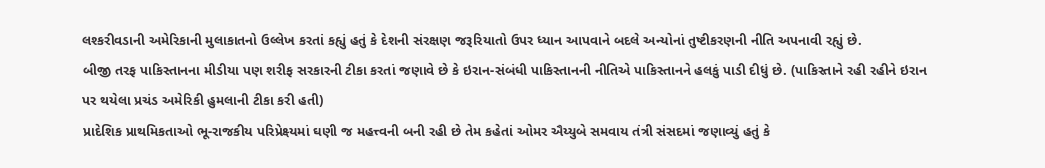લશ્કરીવડાની અમેરિકાની મુલાકાતનો ઉલ્લેખ કરતાં કહ્યું હતું કે દેશની સંરક્ષણ જરૂરિયાતો ઉપર ધ્યાન આપવાને બદલે અન્યોનાં તુષ્ટીકરણની નીતિ અપનાવી રહ્યું છે.
બીજી તરફ પાકિસ્તાનના મીડીયા પણ શરીફ સરકારની ટીકા કરતાં જણાવે છે કે ઇરાન-સંબંધી પાકિસ્તાનની નીતિએ પાકિસ્તાનને હલકું પાડી દીધું છે. (પાકિસ્તાને રહી રહીને ઇરાન પર થયેલા પ્રચંડ અમેરિકી હુમલાની ટીકા કરી હતી)
પ્રાદેશિક પ્રાથમિકતાઓ ભૂ-રાજકીય પરિપ્રેક્ષ્યમાં ઘણી જ મહત્ત્વની બની રહી છે તેમ કહેતાં ઓમર ઐય્યુબે સમવાય તંત્રી સંસદમાં જણાવ્યું હતું કે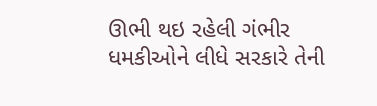ઊભી થઇ રહેલી ગંભીર ધમકીઓને લીધે સરકારે તેની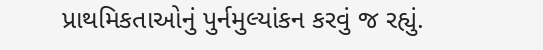પ્રાથમિકતાઓનું પુર્નમુલ્યાંકન કરવું જ રહ્યું.